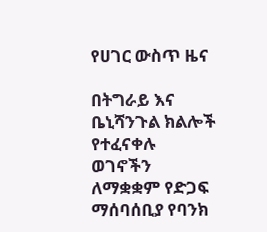የሀገር ውስጥ ዜና

በትግራይ እና ቤኒሻንጉል ክልሎች የተፈናቀሉ ወገኖችን ለማቋቋም የድጋፍ ማሰባሰቢያ የባንክ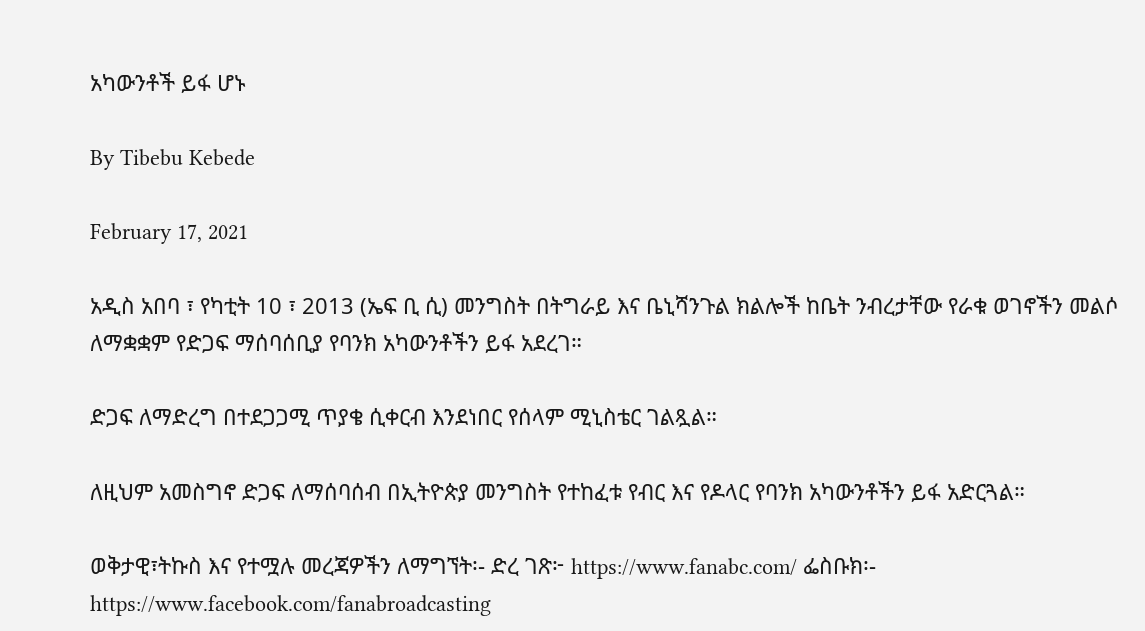አካውንቶች ይፋ ሆኑ

By Tibebu Kebede

February 17, 2021

አዲስ አበባ ፣ የካቲት 10 ፣ 2013 (ኤፍ ቢ ሲ) መንግስት በትግራይ እና ቤኒሻንጉል ክልሎች ከቤት ንብረታቸው የራቁ ወገኖችን መልሶ ለማቋቋም የድጋፍ ማሰባሰቢያ የባንክ አካውንቶችን ይፋ አደረገ።

ድጋፍ ለማድረግ በተደጋጋሚ ጥያቄ ሲቀርብ እንደነበር የሰላም ሚኒስቴር ገልጿል።

ለዚህም አመስግኖ ድጋፍ ለማሰባሰብ በኢትዮጵያ መንግስት የተከፈቱ የብር እና የዶላር የባንክ አካውንቶችን ይፋ አድርጓል።

ወቅታዊ፣ትኩስ እና የተሟሉ መረጃዎችን ለማግኘት፡- ድረ ገጽ፦ https://www.fanabc.com/ ፌስቡክ፡- https://www.facebook.com/fanabroadcasting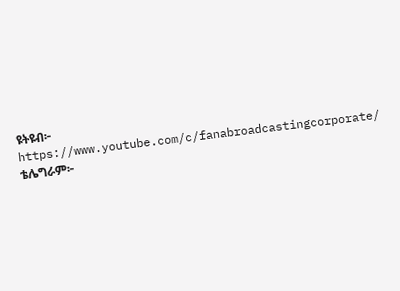ዩትዩብ፦ https://www.youtube.com/c/fanabroadcastingcorporate/ ቴሌግራም፦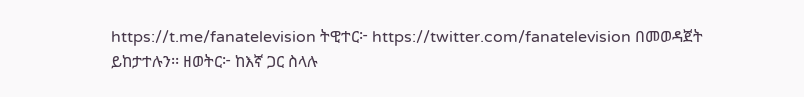https://t.me/fanatelevision ትዊተር፦ https://twitter.com/fanatelevision በመወዳጀት ይከታተሉን፡፡ ዘወትር፦ ከእኛ ጋር ስላሉ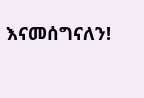እናመሰግናለን!